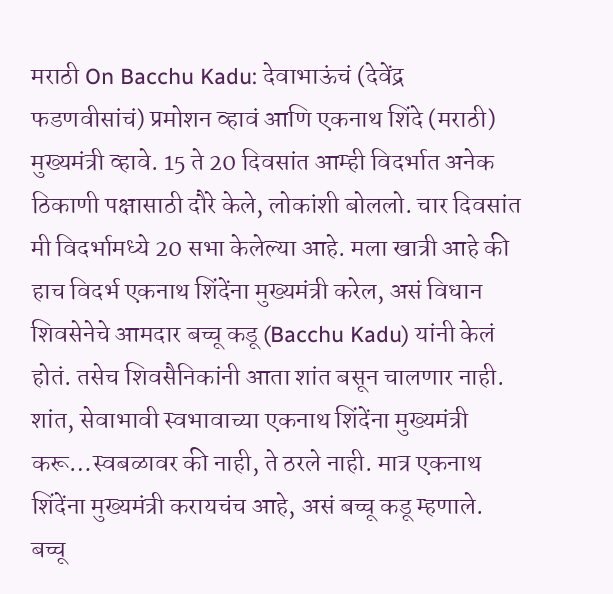मराठी On Bacchu Kadu: देवाभाऊंचं (देवेंद्र फडणवीसांचं) प्रमोशन व्हावं आणि एकनाथ शिंदे (मराठी) मुख्यमंत्री व्हावे. 15 ते 20 दिवसांत आम्ही विदर्भात अनेक ठिकाणी पक्षासाठी दौरे केले, लोकांशी बोललो. चार दिवसांत मी विदर्भामध्ये 20 सभा केलेल्या आहे. मला खात्री आहे की हाच विदर्भ एकनाथ शिंदेंना मुख्यमंत्री करेल, असं विधान शिवसेनेचे आमदार बच्चू कडू (Bacchu Kadu) यांनी केलं होतं. तसेच शिवसैनिकांनी आता शांत बसून चालणार नाही. शांत, सेवाभावी स्वभावाच्या एकनाथ शिंदेंना मुख्यमंत्री करू…स्वबळावर की नाही, ते ठरले नाही. मात्र एकनाथ शिंदेंना मुख्यमंत्री करायचंच आहे, असं बच्चू कडू म्हणाले. बच्चू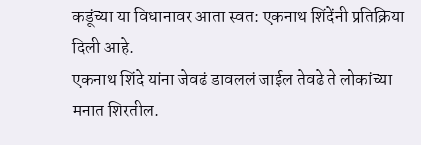कडूंच्या या विधानावर आता स्वत: एकनाथ शिंदेंनी प्रतिक्रिया दिली आहे.
एकनाथ शिंदे यांना जेवढं डावललं जाईल तेवढे ते लोकांच्या मनात शिरतील.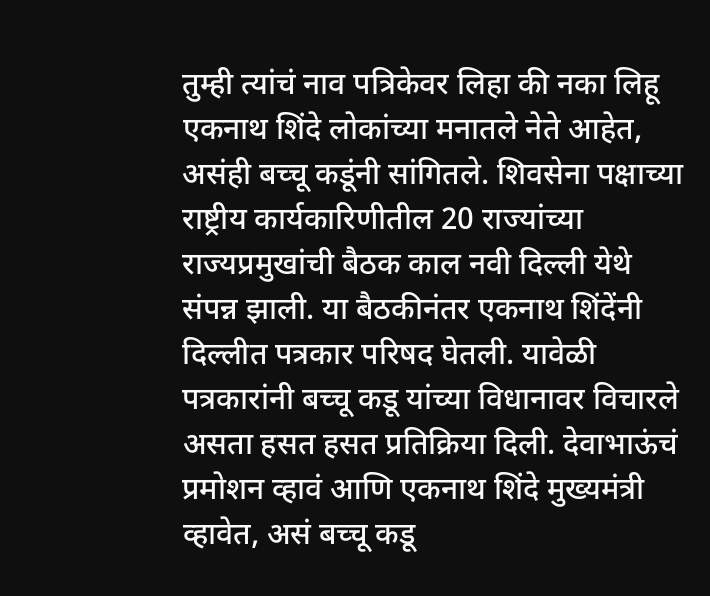तुम्ही त्यांचं नाव पत्रिकेवर लिहा की नका लिहू एकनाथ शिंदे लोकांच्या मनातले नेते आहेत, असंही बच्चू कडूंनी सांगितले. शिवसेना पक्षाच्या राष्ट्रीय कार्यकारिणीतील 20 राज्यांच्या राज्यप्रमुखांची बैठक काल नवी दिल्ली येथे संपन्न झाली. या बैठकीनंतर एकनाथ शिंदेंनी दिल्लीत पत्रकार परिषद घेतली. यावेळी पत्रकारांनी बच्चू कडू यांच्या विधानावर विचारले असता हसत हसत प्रतिक्रिया दिली. देवाभाऊंचं प्रमोशन व्हावं आणि एकनाथ शिंदे मुख्यमंत्री व्हावेत, असं बच्चू कडू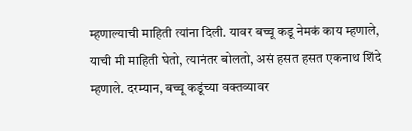म्हणाल्याची माहिती त्यांना दिली. यावर बच्चू कडू नेमकं काय म्हणाले, याची मी माहिती घेतो, त्यानंतर बोलतो, असं हसत हसत एकनाथ शिंदे म्हणाले. दरम्यान, बच्चू कडूंच्या वक्तव्यावर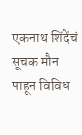एकनाथ शिंदेंचं सूचक मौन पाहून विविध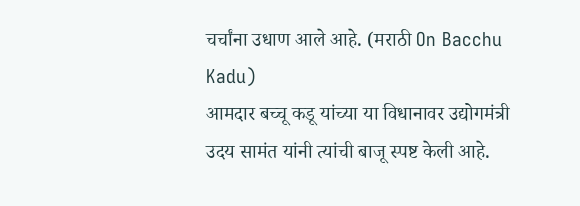चर्चांना उधाण आले आहे. (मराठी On Bacchu Kadu)
आमदार बच्चू कडू यांच्या या विधानावर उद्योगमंत्री उदय सामंत यांनी त्यांची बाजू स्पष्ट केली आहे.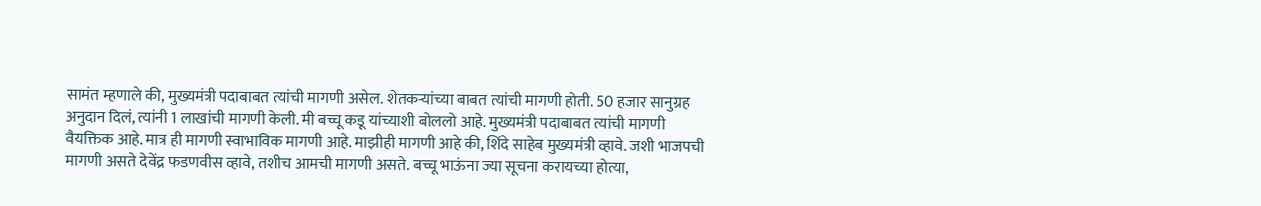सामंत म्हणाले की, मुख्यमंत्री पदाबाबत त्यांची मागणी असेल. शेतकऱ्यांच्या बाबत त्यांची मागणी होती. 50 हजार सानुग्रह अनुदान दिलं, त्यांनी 1 लाखांची मागणी केली. मी बच्चू कडू यांच्याशी बोललो आहे. मुख्यमंत्री पदाबाबत त्यांची मागणी वैयक्तिक आहे. मात्र ही मागणी स्वाभाविक मागणी आहे. माझीही मागणी आहे की, शिंदे साहेब मुख्यमंत्री व्हावे. जशी भाजपची मागणी असते देवेंद्र फडणवीस व्हावे, तशीच आमची मागणी असते. बच्चू भाऊंना ज्या सूचना करायच्या होत्या,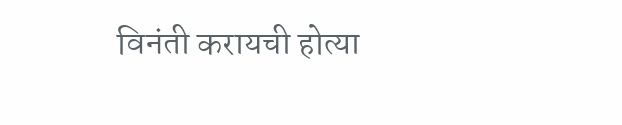विनंती करायची होत्या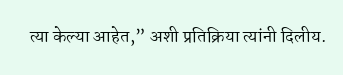त्या केल्या आहेत,” अशी प्रतिक्रिया त्यांनी दिलीय.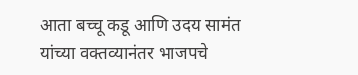आता बच्चू कडू आणि उदय सामंत यांच्या वक्तव्यानंतर भाजपचे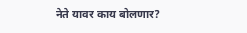नेते यावर काय बोलणार?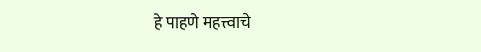हे पाहणे महत्त्वाचे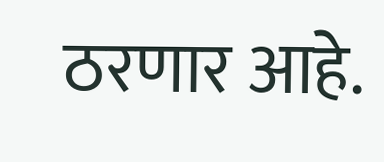ठरणार आहे.